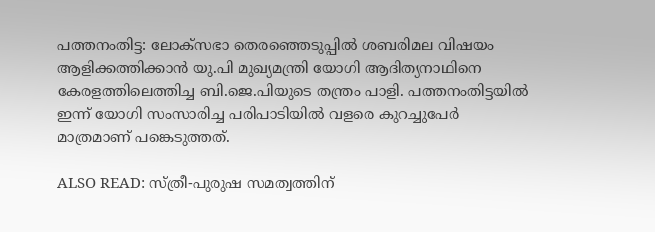പത്തനംതിട്ട: ലോക്‌സഭാ തെരഞ്ഞെടുപ്പില്‍ ശബരിമല വിഷയം ആളിക്കത്തിക്കാന്‍ യു.പി മുഖ്യമന്ത്രി യോഗി ആദിത്യനാഥിനെ കേരളത്തിലെത്തിച്ച ബി.ജെ.പിയുടെ തന്ത്രം പാളി. പത്തനംതിട്ടയില്‍ ഇന്ന് യോഗി സംസാരിച്ച പരിപാടിയില്‍ വളരെ കുറച്ചുപേര്‍ മാത്രമാണ് പങ്കെടുത്തത്.

ALSO READ: സ്ത്രീ-പുരുഷ സമത്വത്തിന്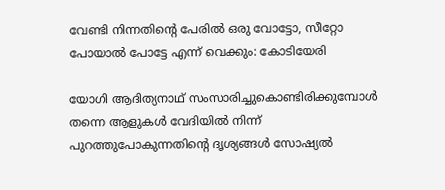വേണ്ടി നിന്നതിന്റെ പേരില്‍ ഒരു വോട്ടോ, സീറ്റോ പോയാല്‍ പോട്ടേ എന്ന് വെക്കും: കോടിയേരി

യോഗി ആദിത്യനാഥ് സംസാരിച്ചുകൊണ്ടിരിക്കുമ്പോള്‍ തന്നെ ആളുകള്‍ വേദിയില്‍ നിന്ന് പുറത്തുപോകുന്നതിന്റെ ദൃശ്യങ്ങള്‍ സോഷ്യല്‍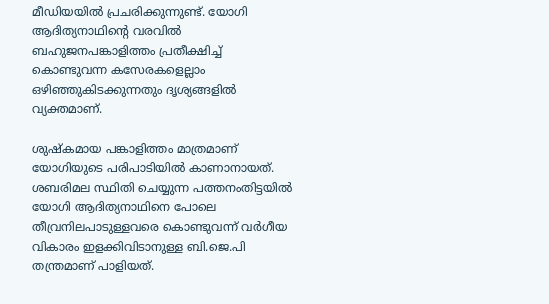മീഡിയയില്‍ പ്രചരിക്കുന്നുണ്ട്. യോഗി ആദിത്യനാഥിന്റെ വരവില്‍ ബഹുജനപങ്കാളിത്തം പ്രതീക്ഷിച്ച് കൊണ്ടുവന്ന കസേരകളെല്ലാം ഒഴിഞ്ഞുകിടക്കുന്നതും ദൃശ്യങ്ങളില്‍ വ്യക്തമാണ്.

ശുഷ്‌കമായ പങ്കാളിത്തം മാത്രമാണ് യോഗിയുടെ പരിപാടിയില്‍ കാണാനായത്. ശബരിമല സ്ഥിതി ചെയ്യുന്ന പത്തനംതിട്ടയില്‍ യോഗി ആദിത്യനാഥിനെ പോലെ തീവ്രനിലപാടുള്ളവരെ കൊണ്ടുവന്ന് വര്‍ഗീയ വികാരം ഇളക്കിവിടാനുള്ള ബി.ജെ.പി തന്ത്രമാണ് പാളിയത്.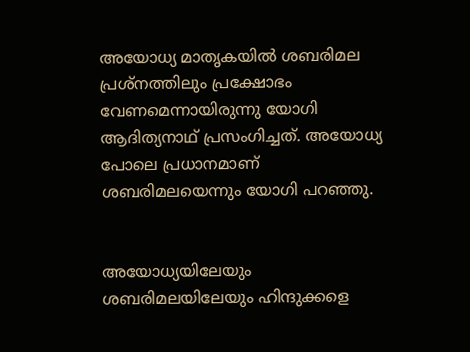അയോധ്യ മാതൃകയില്‍ ശബരിമല പ്രശ്‌നത്തിലും പ്രക്ഷോഭം വേണമെന്നായിരുന്നു യോഗി ആദിത്യനാഥ് പ്രസംഗിച്ചത്. അയോധ്യ പോലെ പ്രധാനമാണ് ശബരിമലയെന്നും യോഗി പറഞ്ഞു.


അയോധ്യയിലേയും ശബരിമലയിലേയും ഹിന്ദുക്കളെ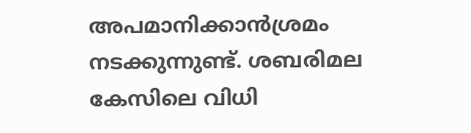അപമാനിക്കാന്‍ശ്രമം നടക്കുന്നുണ്ട്. ശബരിമല കേസിലെ വിധി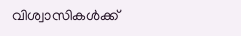വിശ്വാസികള്‍ക്ക്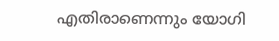എതിരാണെന്നും യോഗി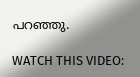പറഞ്ഞു.

WATCH THIS VIDEO: